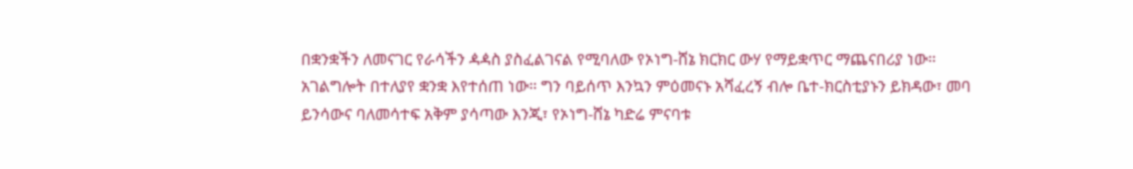በቋንቋችን ለመናገር የራሳችን ዻዻስ ያስፈልገናል የሚባለው የኦነግ-ሸኔ ክርክር ውሃ የማይቋጥር ማጨናበሪያ ነው።
አገልግሎት በተለያየ ቋንቋ እየተሰጠ ነው። ግን ባይሰጥ እንኳን ምዕመናኑ አሻፈረኝ ብሎ ቤተ-ክርስቲያኑን ይክዳው፣ መባ ይንሳውና ባለመሳተፍ አቅም ያሳጣው እንጂ፣ የኦነግ-ሸኔ ካድሬ ምናባቱ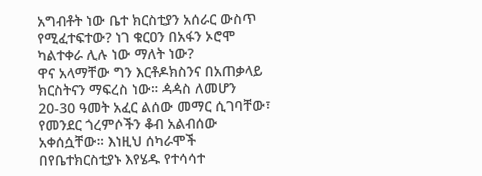አግብቶት ነው ቤተ ክርስቲያን አሰራር ውስጥ የሚፈተፍተው? ነገ ቁርዐን በአፋን ኦሮሞ ካልተቀራ ሊሉ ነው ማለት ነው?
ዋና አላማቸው ግን እርቶዶክስንና በአጠቃላይ ክርስትናን ማፍረስ ነው። ዻዻስ ለመሆን 20-30 ዓመት አፈር ልሰው መማር ሲገባቸው፣ የመንደር ጎረምሶችን ቆብ አልብሰው አቀሰሷቸው። እነዚህ ሰካራሞች በየቤተክርስቲያኑ እየሄዱ የተሳሳተ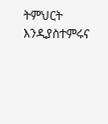ትምህርት እንዲያስተምሩና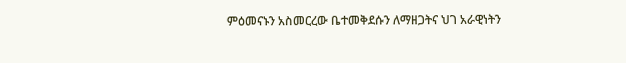ምዕመናኑን አስመርረው ቤተመቅደሱን ለማዘጋትና ህገ አራዊነትን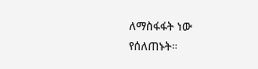ለማስፋፋት ነው የሰለጠኑት።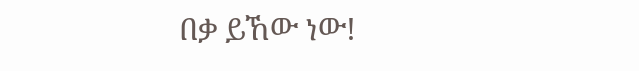በቃ ይኸው ነው!